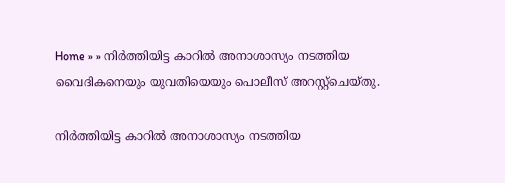Home » » നിര്‍ത്തിയിട്ട കാറില്‍ അനാശാസ്യം നടത്തിയ വൈദികനെയും യുവതിയെയും പൊലീസ് അറസ്റ്റ്ചെയ്തു.

നിര്‍ത്തിയിട്ട കാറില്‍ അനാശാസ്യം നടത്തിയ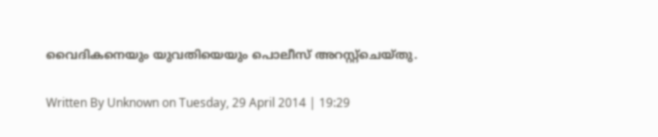വൈദികനെയും യുവതിയെയും പൊലീസ് അറസ്റ്റ്ചെയ്തു.

Written By Unknown on Tuesday, 29 April 2014 | 19:29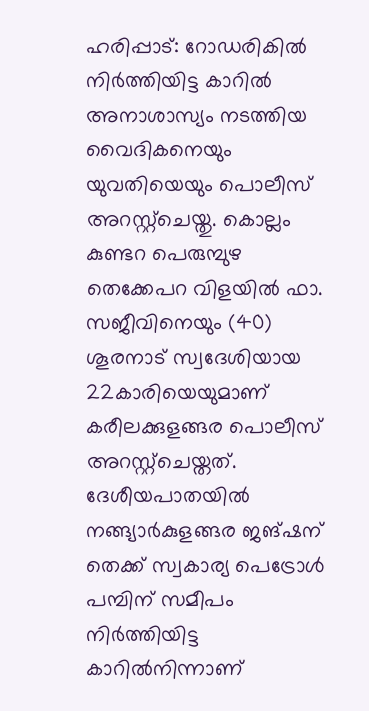ഹരിപ്പാട്: റോഡരികില്‍ നിര്‍ത്തിയിട്ട കാറില്‍ അനാശാസ്യം നടത്തിയ വൈദികനെയും യുവതിയെയും പൊലീസ് അറസ്റ്റ്ചെയ്തു. കൊല്ലം കുണ്ടറ പെരുമ്പുഴ തെക്കേപറ വിളയില്‍ ഫാ. സജീവിനെയും (40) ശൂരനാട് സ്വദേശിയായ 22കാരിയെയുമാണ് കരീലക്കുളങ്ങര പൊലീസ് അറസ്റ്റ്ചെയ്തത്.
ദേശീയപാതയില്‍ നങ്ങ്യാര്‍കുളങ്ങര ജങ്ഷന് തെക്ക് സ്വകാര്യ പെട്രോള്‍ പമ്പിന് സമീപം നിര്‍ത്തിയിട്ട കാറില്‍നിന്നാണ്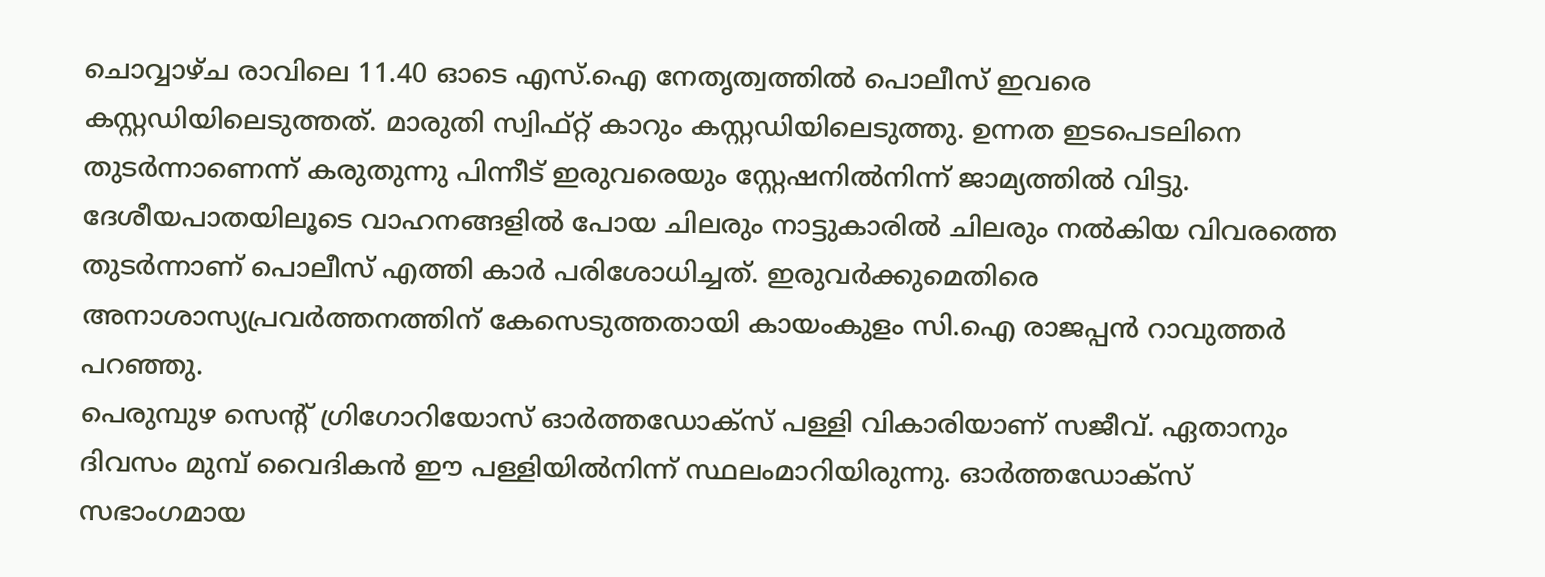ചൊവ്വാഴ്ച രാവിലെ 11.40 ഓടെ എസ്.ഐ നേതൃത്വത്തില്‍ പൊലീസ് ഇവരെ കസ്റ്റഡിയിലെടുത്തത്. മാരുതി സ്വിഫ്റ്റ് കാറും കസ്റ്റഡിയിലെടുത്തു. ഉന്നത ഇടപെടലിനെ തുടര്‍ന്നാണെന്ന് കരുതുന്നു പിന്നീട് ഇരുവരെയും സ്റ്റേഷനില്‍നിന്ന് ജാമ്യത്തില്‍ വിട്ടു.
ദേശീയപാതയിലൂടെ വാഹനങ്ങളില്‍ പോയ ചിലരും നാട്ടുകാരില്‍ ചിലരും നല്‍കിയ വിവരത്തെ തുടര്‍ന്നാണ് പൊലീസ് എത്തി കാര്‍ പരിശോധിച്ചത്. ഇരുവര്‍ക്കുമെതിരെ അനാശാസ്യപ്രവര്‍ത്തനത്തിന് കേസെടുത്തതായി കായംകുളം സി.ഐ രാജപ്പന്‍ റാവുത്തര്‍ പറഞ്ഞു.
പെരുമ്പുഴ സെന്‍റ് ഗ്രിഗോറിയോസ് ഓര്‍ത്തഡോക്സ് പള്ളി വികാരിയാണ് സജീവ്. ഏതാനും ദിവസം മുമ്പ് വൈദികന്‍ ഈ പള്ളിയില്‍നിന്ന് സ്ഥലംമാറിയിരുന്നു. ഓര്‍ത്തഡോക്സ് സഭാംഗമായ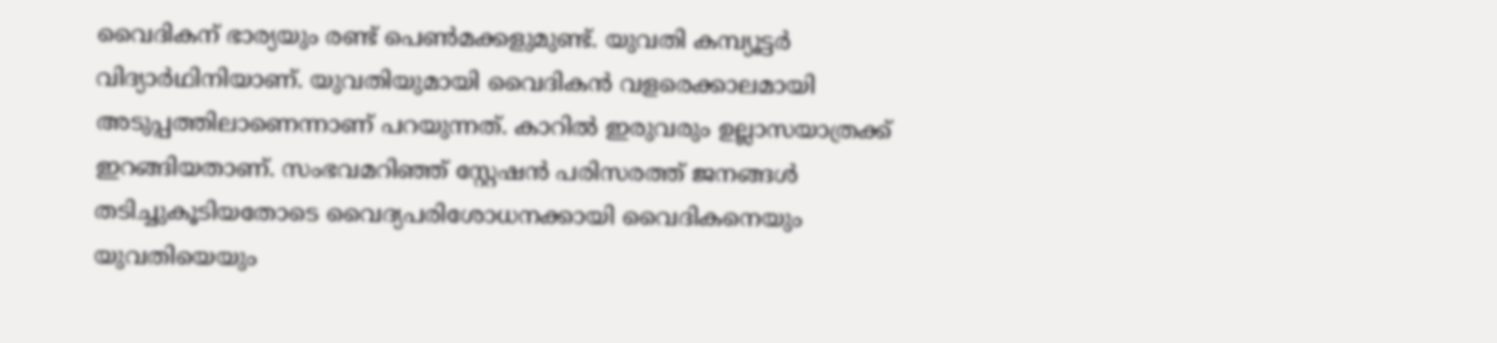വൈദികന് ഭാര്യയും രണ്ട് പെണ്‍മക്കളുമുണ്ട്. യുവതി കമ്പ്യൂട്ടര്‍ വിദ്യാര്‍ഥിനിയാണ്. യുവതിയുമായി വൈദികന്‍ വളരെക്കാലമായി അടുപ്പത്തിലാണെന്നാണ് പറയുന്നത്. കാറില്‍ ഇരുവരും ഉല്ലാസയാത്രക്ക് ഇറങ്ങിയതാണ്. സംഭവമറിഞ്ഞ് സ്റ്റേഷന്‍ പരിസരത്ത് ജനങ്ങള്‍ തടിച്ചുകൂടിയതോടെ വൈദ്യപരിശോധനക്കായി വൈദികനെയും യുവതിയെയും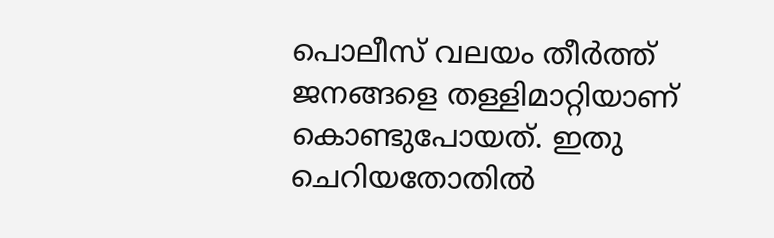പൊലീസ് വലയം തീര്‍ത്ത് ജനങ്ങളെ തള്ളിമാറ്റിയാണ് കൊണ്ടുപോയത്. ഇതു ചെറിയതോതില്‍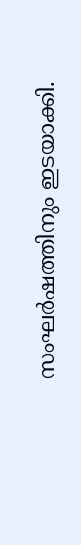സംഘര്‍ഷത്തിനും ഇടയാക്കി.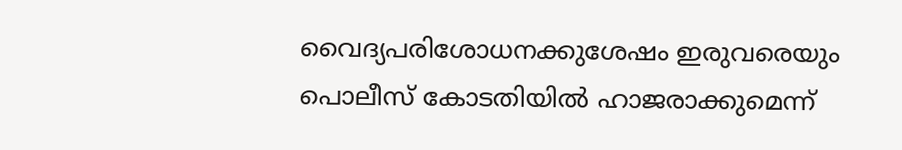വൈദ്യപരിശോധനക്കുശേഷം ഇരുവരെയും പൊലീസ് കോടതിയില്‍ ഹാജരാക്കുമെന്ന്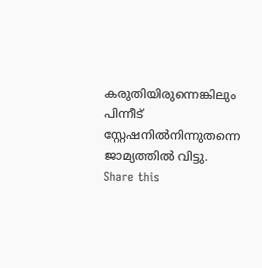കരുതിയിരുന്നെങ്കിലും പിന്നീട് സ്റ്റേഷനില്‍നിന്നുതന്നെ ജാമ്യത്തില്‍ വിട്ടു.
Share this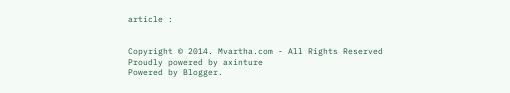article :


Copyright © 2014. Mvartha.com - All Rights Reserved
Proudly powered by axinture
Powered by Blogger.